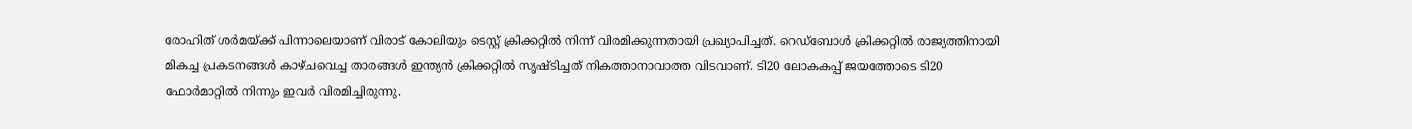രോഹിത് ശര്‍മയ്ക്ക് പിന്നാലെയാണ് വിരാട് കോലിയും ടെസ്റ്റ് ക്രിക്കറ്റില്‍ നിന്ന് വിരമിക്കുന്നതായി പ്രഖ്യാപിച്ചത്. റെഡ്‌ബോള്‍ ക്രിക്കറ്റില്‍ രാജ്യത്തിനായി മികച്ച പ്രകടനങ്ങള്‍ കാഴ്ചവെച്ച താരങ്ങള്‍ ഇന്ത്യന്‍ ക്രിക്കറ്റില്‍ സൃഷ്ടിച്ചത് നികത്താനാവാത്ത വിടവാണ്. ടി20 ലോകകപ്പ് ജയത്തോടെ ടി20 ഫോര്‍മാറ്റില്‍ നിന്നും ഇവര്‍ വിരമിച്ചിരുന്നു.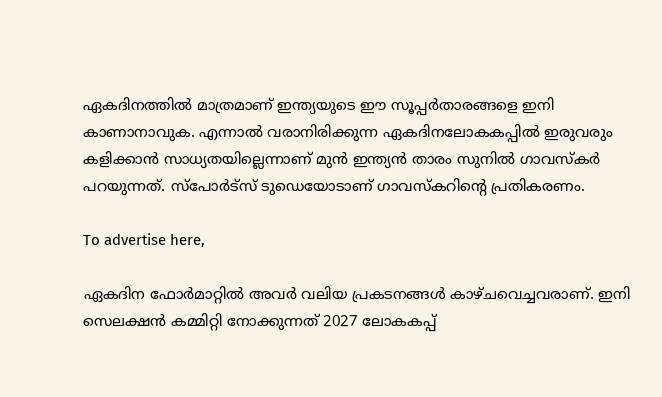ഏകദിനത്തില്‍ മാത്രമാണ് ഇന്ത്യയുടെ ഈ സൂപ്പര്‍താരങ്ങളെ ഇനി കാണാനാവുക. എന്നാല്‍ വരാനിരിക്കുന്ന ഏകദിനലോകകപ്പില്‍ ഇരുവരും കളിക്കാന്‍ സാധ്യതയില്ലെന്നാണ് മുന്‍ ഇന്ത്യന്‍ താരം സുനില്‍ ഗാവസ്‌കര്‍ പറയുന്നത്. സ്‌പോര്‍ട്‌സ് ടുഡെയോടാണ് ഗാവസ്‌കറിന്റെ പ്രതികരണം.

To advertise here,

ഏകദിന ഫോർമാറ്റിൽ അവർ വലിയ പ്രകടനങ്ങൾ കാഴ്ചവെച്ചവരാണ്. ഇനി സെലക്ഷൻ കമ്മിറ്റി നോക്കുന്നത് 2027 ലോകകപ്പ്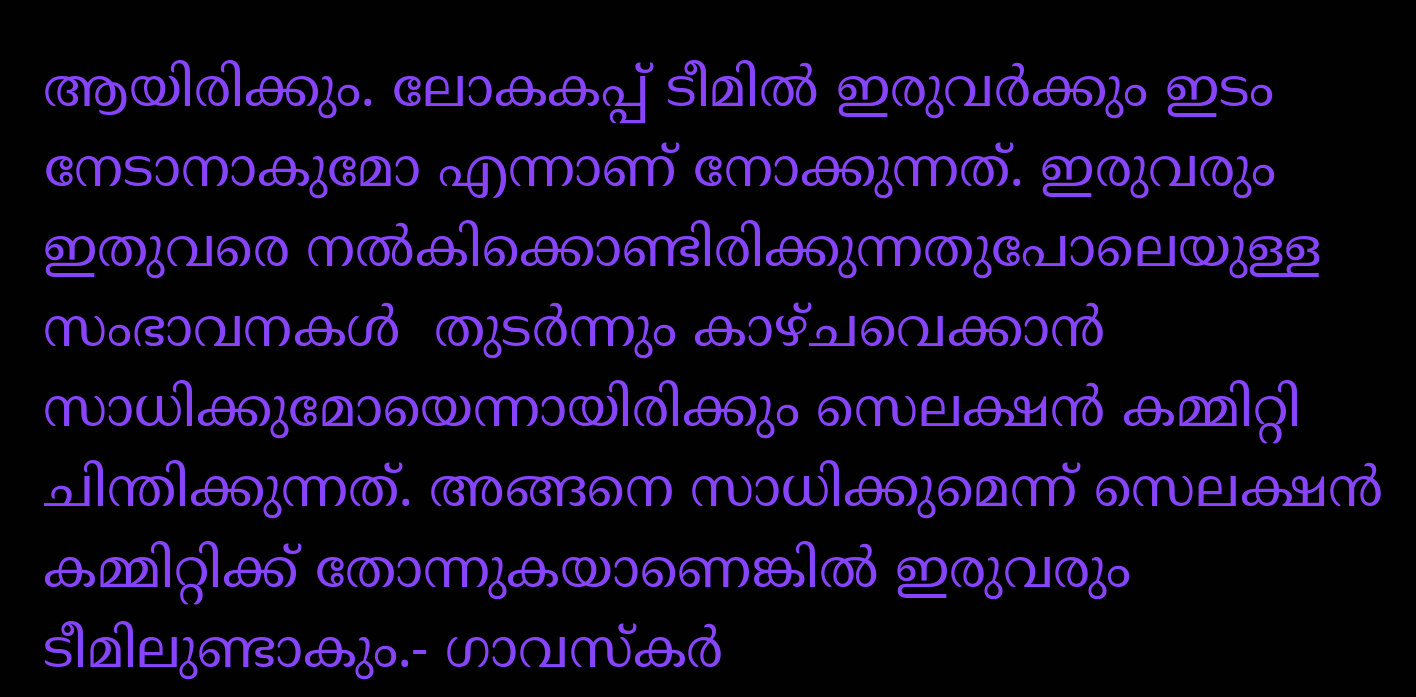ആയിരിക്കും. ലോകകപ്പ് ടീമിൽ ഇരുവർക്കും ഇടം നേടാനാകുമോ എന്നാണ് നോക്കുന്നത്. ഇരുവരും ഇതുവരെ നൽകിക്കൊണ്ടിരിക്കുന്നതുപോലെയുള്ള സംഭാവനകൾ  തുടർന്നും കാഴ്ചവെക്കാൻ സാധിക്കുമോയെന്നായിരിക്കും സെലക്ഷൻ കമ്മിറ്റി ചിന്തിക്കുന്നത്. അങ്ങനെ സാധിക്കുമെന്ന് സെലക്ഷൻ കമ്മിറ്റിക്ക് തോന്നുകയാണെങ്കിൽ ഇരുവരും ടീമിലുണ്ടാകും.- ഗാവസ്കർ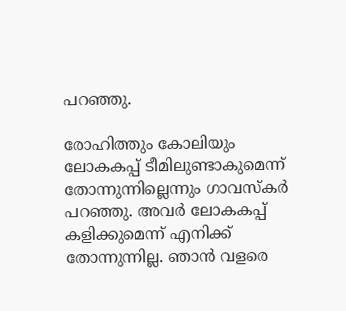പറഞ്ഞു.

രോഹിത്തും കോലിയും ലോകകപ്പ് ടീമിലുണ്ടാകുമെന്ന് തോന്നുന്നില്ലെന്നും ഗാവസ്കർ പറഞ്ഞു. അവർ ലോകകപ്പ് കളിക്കുമെന്ന് എനിക്ക് തോന്നുന്നില്ല. ഞാൻ വളരെ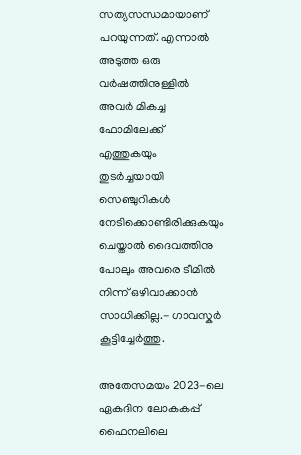സത്യസന്ധമായാണ് പറയുന്നത്. എന്നാൽ അടുത്ത ഒരു വർഷത്തിനുള്ളിൽ അവർ മികച്ച ഫോമിലേക്ക് എത്തുകയും തുടർച്ചയായി സെഞ്ചുറികൾ നേടിക്കൊണ്ടിരിക്കുകയും ചെയ്താൽ ദൈവത്തിനു പോലും അവരെ ടീമിൽ നിന്ന് ഒഴിവാക്കാൻ സാധിക്കില്ല.- ഗാവസ്കർ കൂട്ടിച്ചേർത്തു.

അതേസമയം 2023-ലെ ഏകദിന ലോകകപ്പ് ഫൈനലിലെ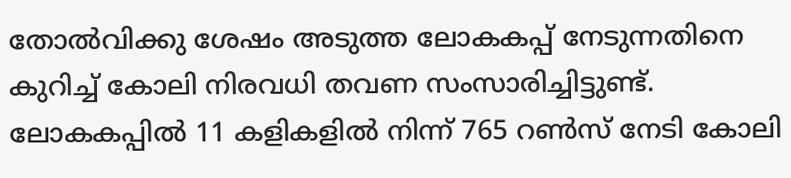തോല്‍വിക്കു ശേഷം അടുത്ത ലോകകപ്പ് നേടുന്നതിനെ കുറിച്ച് കോലി നിരവധി തവണ സംസാരിച്ചിട്ടുണ്ട്. ലോകകപ്പില്‍ 11 കളികളില്‍ നിന്ന് 765 റണ്‍സ് നേടി കോലി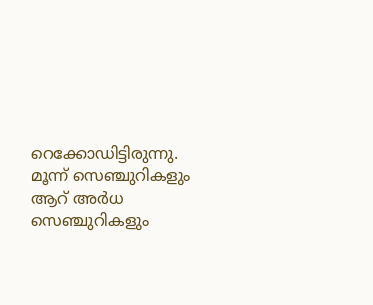റെക്കോഡിട്ടിരുന്നു. മൂന്ന് സെഞ്ചുറികളും ആറ് അര്‍ധ സെഞ്ചുറികളും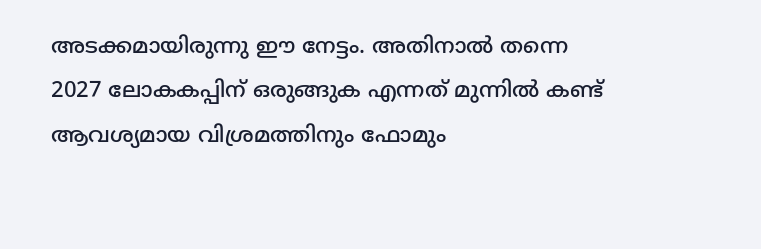അടക്കമായിരുന്നു ഈ നേട്ടം. അതിനാല്‍ തന്നെ 2027 ലോകകപ്പിന് ഒരുങ്ങുക എന്നത് മുന്നില്‍ കണ്ട് ആവശ്യമായ വിശ്രമത്തിനും ഫോമും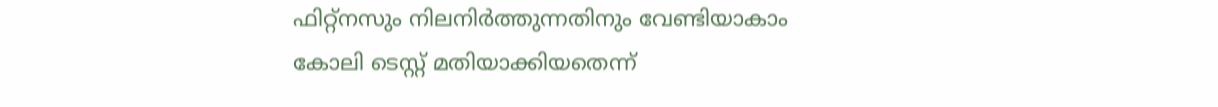ഫിറ്റ്‌നസും നിലനിര്‍ത്തുന്നതിനും വേണ്ടിയാകാം കോലി ടെസ്റ്റ് മതിയാക്കിയതെന്ന്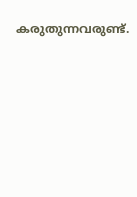കരുതുന്നവരുണ്ട്.